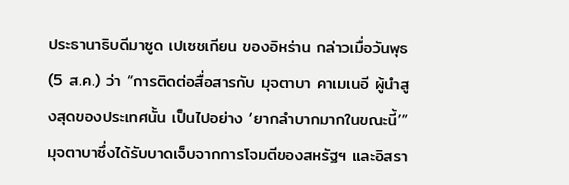ประธานาธิบดีมาซูด เปเซชเกียน ของอิหร่าน กล่าวเมื่อวันพุธ (5 ส.ค.) ว่า “การติดต่อสื่อสารกับ มุจตาบา คาเมเนอี ผู้นำสูงสุดของประเทศนั้น เป็นไปอย่าง ‘ยากลำบากมากในขณะนี้’”
มุจตาบาซึ่งได้รับบาดเจ็บจากการโจมตีของสหรัฐฯ และอิสรา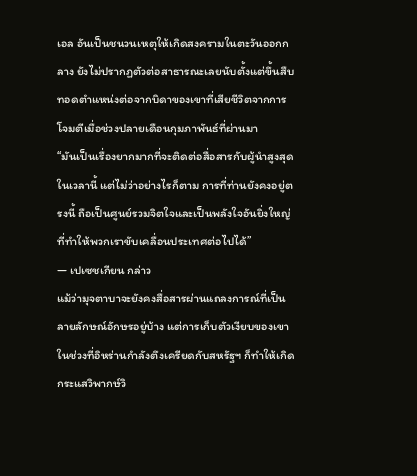เอล อันเป็นชนวนเหตุให้เกิดสงครามในตะวันออกกลาง ยังไม่ปรากฏตัวต่อสาธารณะเลยนับตั้งแต่ขึ้นสืบทอดตำแหน่งต่อจากบิดาของเขาที่เสียชีวิตจากการโจมตีเมื่อช่วงปลายเดือนกุมภาพันธ์ที่ผ่านมา
“มันเป็นเรื่องยากมากที่จะติดต่อสื่อสารกับผู้นำสูงสุดในเวลานี้ แต่ไม่ว่าอย่างไรก็ตาม การที่ท่านยังคงอยู่ตรงนี้ ถือเป็นศูนย์รวมจิตใจและเป็นพลังใจอันยิ่งใหญ่ที่ทำให้พวกเราขับเคลื่อนประเทศต่อไปได้”
— เปเซชเกียน กล่าว
แม้ว่ามุจตาบาจะยังคงสื่อสารผ่านแถลงการณ์ที่เป็นลายลักษณ์อักษรอยู่บ้าง แต่การเก็บตัวเงียบของเขาในช่วงที่อิหร่านกำลังตึงเครียดกับสหรัฐฯ ก็ทำให้เกิดกระแสวิพากษ์วิ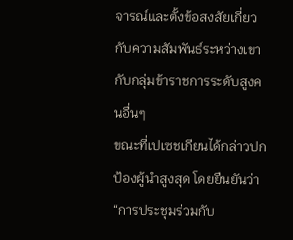จารณ์และตั้งข้อสงสัยเกี่ยวกับความสัมพันธ์ระหว่างเขากับกลุ่มข้าราชการระดับสูงคนอื่นๆ
ขณะที่เปเซชเกียนได้กล่าวปกป้องผู้นำสูงสุด โดยยืนยันว่า “การประชุมร่วมกับ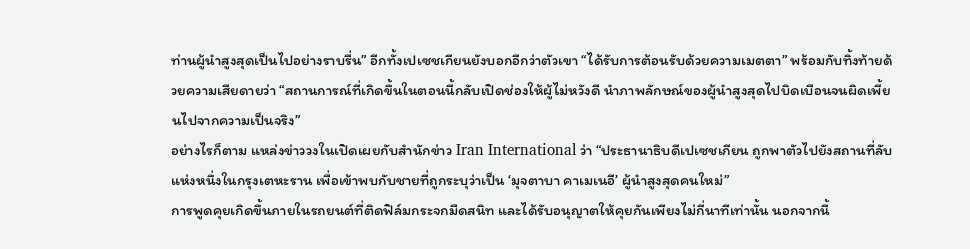ท่านผู้นำสูงสุดเป็นไปอย่างราบรื่น” อีกทั้งเปเซชเกียนยังบอกอีกว่าตัวเขา “ได้รับการต้อนรับด้วยความเมตตา” พร้อมกับทิ้งท้ายด้วยความเสียดายว่า “สถานการณ์ที่เกิดขึ้นในตอนนี้กลับเปิดช่องให้ผู้ไม่หวังดี นำภาพลักษณ์ของผู้นำสูงสุดไปบิดเบือนจนผิดเพี้ยนไปจากความเป็นจริง”
อย่างไรก็ตาม แหล่งข่าววงในเปิดเผยกับสำนักข่าว Iran International ว่า “ประธานาธิบดีเปเซชเกียน ถูกพาตัวไปยังสถานที่ลับแห่งหนึ่งในกรุงเตหะราน เพื่อเข้าพบกับชายที่ถูกระบุว่าเป็น ‘มุจตาบา คาเมเนอี’ ผู้นำสูงสุดคนใหม่”
การพูดคุยเกิดขึ้นภายในรถยนต์ที่ติดฟิล์มกระจกมืดสนิท และได้รับอนุญาตให้คุยกันเพียงไม่กี่นาทีเท่านั้น นอกจากนี้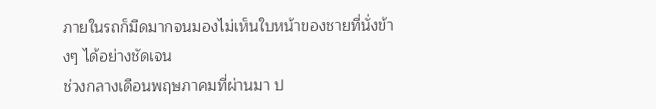ภายในรถก็มืดมากจนมองไม่เห็นใบหน้าของชายที่นั่งข้างๆ ได้อย่างชัดเจน
ช่วงกลางเดือนพฤษภาคมที่ผ่านมา ป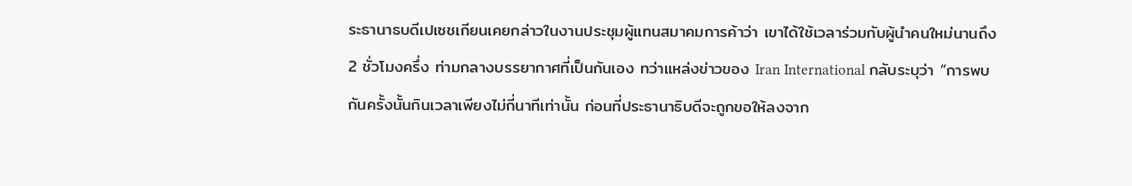ระธานาธบดีเปเซชเกียนเคยกล่าวในงานประชุมผู้แทนสมาคมการค้าว่า เขาได้ใช้เวลาร่วมกับผู้นำคนใหม่นานถึง 2 ชั่วโมงครึ่ง ท่ามกลางบรรยากาศที่เป็นกันเอง ทว่าแหล่งข่าวของ Iran International กลับระบุว่า “การพบกันครั้งนั้นกินเวลาเพียงไม่กี่นาทีเท่านั้น ก่อนที่ประธานาธิบดีจะถูกขอให้ลงจาก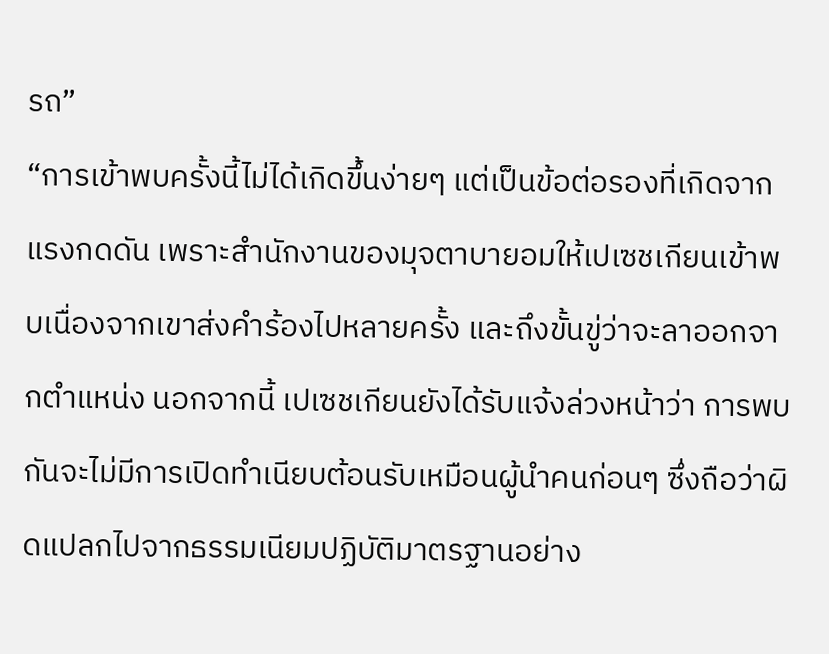รถ”
“การเข้าพบครั้งนี้ไม่ได้เกิดขึ้นง่ายๆ แต่เป็นข้อต่อรองที่เกิดจากแรงกดดัน เพราะสำนักงานของมุจตาบายอมให้เปเซชเกียนเข้าพบเนื่องจากเขาส่งคำร้องไปหลายครั้ง และถึงขั้นขู่ว่าจะลาออกจากตำแหน่ง นอกจากนี้ เปเซชเกียนยังได้รับแจ้งล่วงหน้าว่า การพบกันจะไม่มีการเปิดทำเนียบต้อนรับเหมือนผู้นำคนก่อนๆ ซึ่งถือว่าผิดแปลกไปจากธรรมเนียมปฏิบัติมาตรฐานอย่าง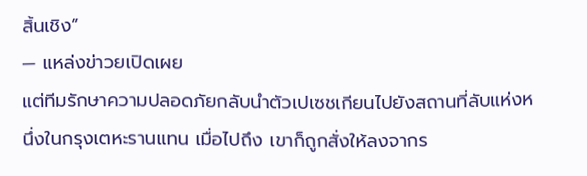สิ้นเชิง”
— แหล่งข่าวยเปิดเผย
แต่ทีมรักษาความปลอดภัยกลับนำตัวเปเซชเกียนไปยังสถานที่ลับแห่งหนึ่งในกรุงเตหะรานแทน เมื่อไปถึง เขาก็ถูกสั่งให้ลงจากร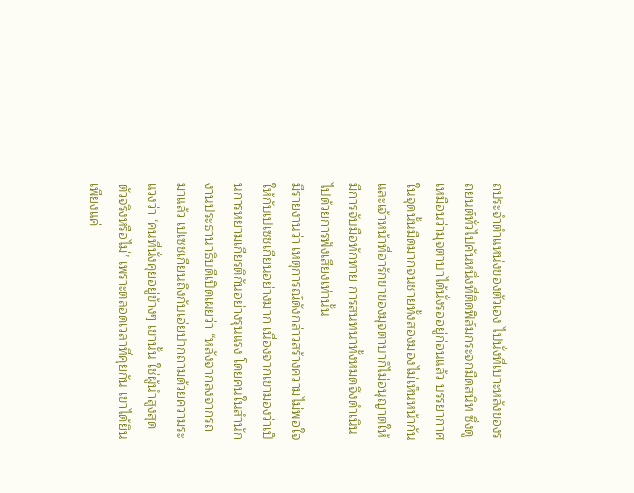ถประจำตำแหน่งของตัวเอง ไปนั่งที่เบาะหลังของรถยนต์ทั่วไปคันหนึ่งที่ติดฟิล์มกระจกมืดสนิท ซึ่งดูเหมือนว่ามุจตาบาได้นั่งรออยู่ก่อนแล้ว บรรยากาศในจุดนั้นมืดมากจนชายทั้งสองมองไม่เห็นหน้ากัน และเจ้าหน้าที่อารักขาของมุจตาบาก็ไม่อนุญาตให้มีการจับมือทักทาย การสนทนาทั้งหมดจึงดำเนินไปด้วยการฟังเสียงเท่านั้น
มีรายงานว่า เหตุการณ์ดังกล่าวสร้างความไม่พอใจให้กับเปเซชเกียนอย่างมาก เนื่องจากเขามองว่าเป็นการหยามเกียรติกันอย่างรุนแรง โดยคนในสำนักงานประธานาธิบดีเปิดเผยว่า “หลังจากลงจากรถมาแล้ว เปเซชเกียนถึงกับเอ่ยปากถามด้วยความระแวงว่า ‘คนที่นั่งคุยอยู่ข้างๆ เขานั้น ใช่ผู้นำสูงสุดตัวจริงหรือไม่’ เพราะตลอดเวลาที่คุยกัน เขาได้ยินเพียงแค่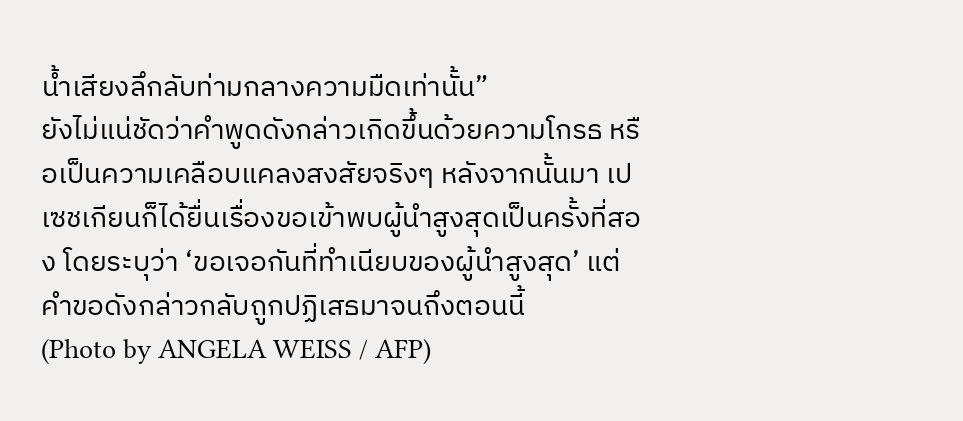น้ำเสียงลึกลับท่ามกลางความมืดเท่านั้น”
ยังไม่แน่ชัดว่าคำพูดดังกล่าวเกิดขึ้นด้วยความโกรธ หรือเป็นความเคลือบแคลงสงสัยจริงๆ หลังจากนั้นมา เปเซชเกียนก็ได้ยื่นเรื่องขอเข้าพบผู้นำสูงสุดเป็นครั้งที่สอง โดยระบุว่า ‘ขอเจอกันที่ทำเนียบของผู้นำสูงสุด’ แต่คำขอดังกล่าวกลับถูกปฏิเสธมาจนถึงตอนนี้
(Photo by ANGELA WEISS / AFP)